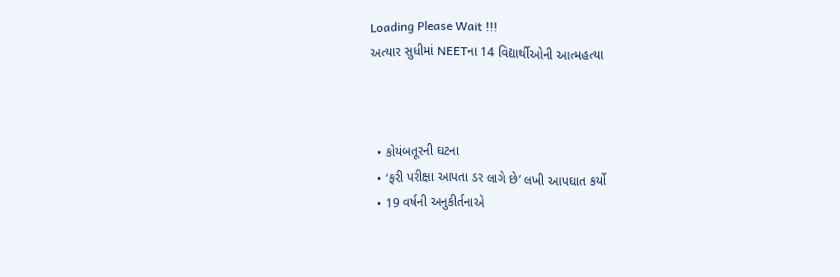Loading Please Wait !!!
અત્યાર સુધીમાં NEETના 14 વિદ્યાર્થીઓની આત્મહત્યા



  • કોયંબતૂરની ઘટના
  • ‘ફરી પરીક્ષા આપતા ડર લાગે છે’ લખી આપઘાત કર્યો
  • 19 વર્ષની અનુકીર્તનાએ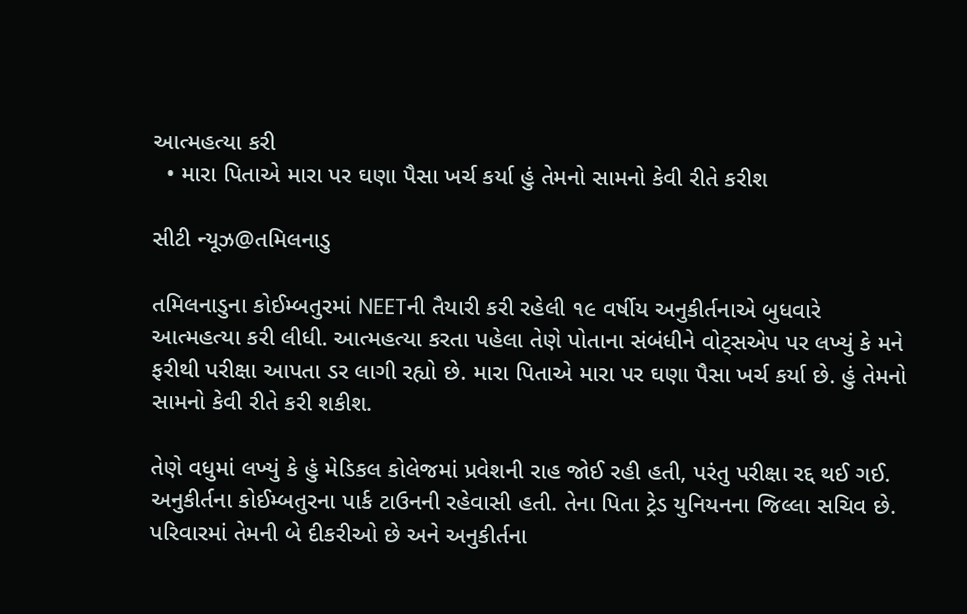આત્મહત્યા કરી
  • મારા પિતાએ મારા પર ઘણા પૈસા ખર્ચ કર્યા હું તેમનો સામનો કેવી રીતે કરીશ

સીટી ન્યૂઝ@તમિલનાડુ

તમિલનાડુના કોઈમ્બતુરમાં NEETની તૈયારી કરી રહેલી ૧૯ વર્ષીય અનુકીર્તનાએ બુધવારે આત્મહત્યા કરી લીધી. આત્મહત્યા કરતા પહેલા તેણે પોતાના સંબંધીને વોટ્સએપ પર લખ્યું કે મને ફરીથી પરીક્ષા આપતા ડર લાગી રહ્યો છે. મારા પિતાએ મારા પર ઘણા પૈસા ખર્ચ કર્યા છે. હું તેમનો સામનો કેવી રીતે કરી શકીશ.

તેણે વધુમાં લખ્યું કે હું મેડિકલ કોલેજમાં પ્રવેશની રાહ જોઈ રહી હતી, પરંતુ પરીક્ષા રદ્દ થઈ ગઈ. અનુકીર્તના કોઈમ્બતુરના પાર્ક ટાઉનની રહેવાસી હતી. તેના પિતા ટ્રેડ યુનિયનના જિલ્લા સચિવ છે. પરિવારમાં તેમની બે દીકરીઓ છે અને અનુકીર્તના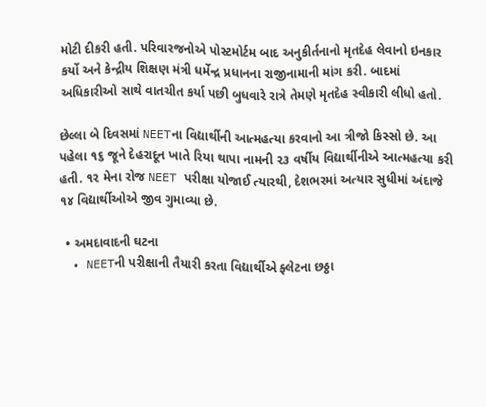મોટી દીકરી હતી. પરિવારજનોએ પોસ્ટમોર્ટમ બાદ અનુકીર્તનાનો મૃતદેહ લેવાનો ઇનકાર કર્યો અને કેન્દ્રીય શિક્ષણ મંત્રી ધર્મેન્દ્ર પ્રધાનના રાજીનામાની માંગ કરી. બાદમાં અધિકારીઓ સાથે વાતચીત કર્યા પછી બુધવારે રાત્રે તેમણે મૃતદેહ સ્વીકારી લીધો હતો.

છેલ્લા બે દિવસમાં NEETના વિદ્યાર્થીની આત્મહત્યા કરવાનો આ ત્રીજો કિસ્સો છે. આ પહેલા ૧૬ જૂને દેહરાદૂન ખાતે રિયા થાપા નામની ૨૩ વર્ષીય વિદ્યાર્થીનીએ આત્મહત્યા કરી હતી. ૧૨ મેના રોજ NEET પરીક્ષા યોજાઈ ત્યારથી, દેશભરમાં અત્યાર સુધીમાં અંદાજે ૧૪ વિદ્યાર્થીઓએ જીવ ગુમાવ્યા છે.

  • અમદાવાદની ઘટના
  • NEETની પરીક્ષાની તૈયારી કરતા વિદ્યાર્થીએ ફ્લેટના છઠ્ઠા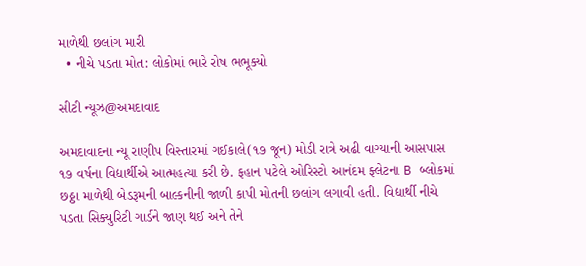માળેથી છલાંગ મારી
  • નીચે પડતા મોત: લોકોમાં ભારે રોષ ભભૂક્યો

સીટી ન્યૂઝ@અમદાવાદ

અમદાવાદના ન્યૂ રાણીપ વિસ્તારમાં ગઈકાલે(૧૭ જૂન) મોડી રાત્રે અઢી વાગ્યાની આસપાસ ૧૭ વર્ષના વિદ્યાર્થીએ આત્મહત્યા કરી છે. ફહાન પટેલે ઓરિસ્ટો આનંદમ ફ્લેટના B બ્લોકમાં છઠ્ઠા માળેથી બેડરૂમની બાલ્કનીની જાળી કાપી મોતની છલાંગ લગાવી હતી. વિદ્યાર્થી નીચે પડતા સિક્યુરિટી ગાર્ડને જાણ થઈ અને તેને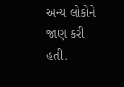અન્ય લોકોને જાણ કરી હતી.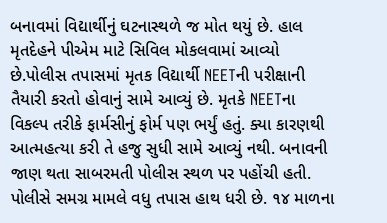બનાવમાં વિદ્યાર્થીનું ઘટનાસ્થળે જ મોત થયું છે. હાલ મૃતદેહને પીએમ માટે સિવિલ મોકલવામાં આવ્યો છે.પોલીસ તપાસમાં મૃતક વિદ્યાર્થી NEETની પરીક્ષાની તૈયારી કરતો હોવાનું સામે આવ્યું છે. મૃતકે NEETના વિકલ્પ તરીકે ફાર્મસીનું ફોર્મ પણ ભર્યું હતું. ક્યા કારણથી આત્મહત્યા કરી તે હજુ સુધી સામે આવ્યું નથી. બનાવની જાણ થતા સાબરમતી પોલીસ સ્થળ પર પહોંચી હતી. પોલીસે સમગ્ર મામલે વધુ તપાસ હાથ ધરી છે. ૧૪ માળના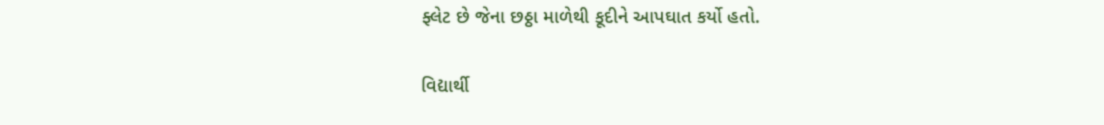ફ્લેટ છે જેના છઠ્ઠા માળેથી કૂદીને આપઘાત કર્યો હતો.

વિદ્યાર્થી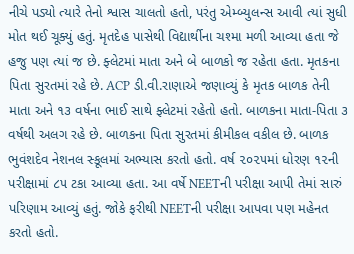નીચે પડ્યો ત્યારે તેનો શ્વાસ ચાલતો હતો, પરંતુ એમ્બ્યુલન્સ આવી ત્યાં સુધી મોત થઈ ચૂક્યું હતું. મૃતદેહ પાસેથી વિદ્યાર્થીના ચશ્મા મળી આવ્યા હતા જે હજુ પણ ત્યાં જ છે. ફ્લેટમાં માતા અને બે બાળકો જ રહેતા હતા. મૃતકના પિતા સુરતમાં રહે છે. ACP ડી.વી.રાણાએ જણાવ્યું કે મૃતક બાળક તેની માતા અને ૧૩ વર્ષના ભાઈ સાથે ફ્લેટમાં રહેતો હતો. બાળકના માતા-પિતા ૩ વર્ષથી અલગ રહે છે. બાળકના પિતા સુરતમાં કીમીકલ વકીલ છે. બાળક ભુવંશદેવ નેશનલ સ્કૂલમાં અભ્યાસ કરતો હતો. વર્ષ ૨૦૨૫માં ધોરણ ૧૨ની પરીક્ષામાં ૮૫ ટકા આવ્યા હતા. આ વર્ષે NEETની પરીક્ષા આપી તેમાં સારું પરિણામ આવ્યું હતું. જોકે ફરીથી NEETની પરીક્ષા આપવા પણ મહેનત કરતો હતો.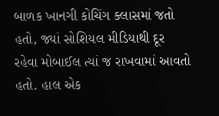બાળક ખાનગી કોચિંગ ક્લાસમાં જતો હતો, જ્યાં સોશિયલ મીડિયાથી દૂર રહેવા મોબાઈલ ત્યાં જ રાખવામાં આવતો હતો. હાલ એક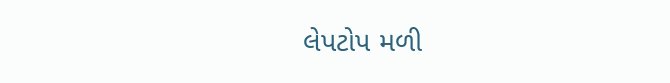લેપટોપ મળી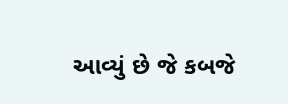આવ્યું છે જે કબજે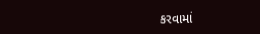કરવામાં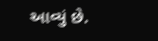આવ્યું છે.